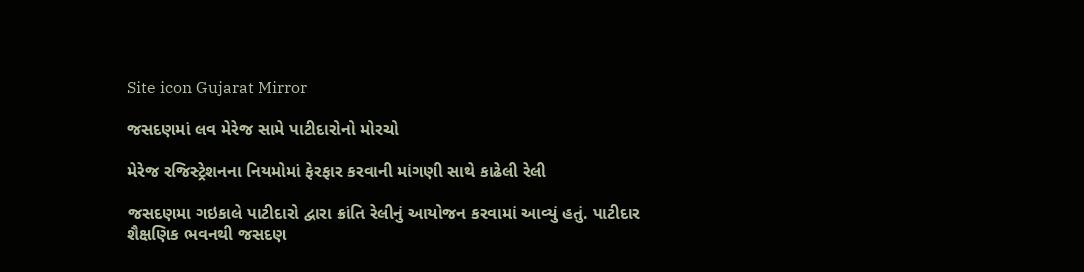Site icon Gujarat Mirror

જસદણમાં લવ મેરેજ સામે પાટીદારોનો મોરચો

મેરેજ રજિસ્ટ્રેશનના નિયમોમાં ફેરફાર કરવાની માંગણી સાથે કાઢેલી રેલી

જસદણમા ગઇકાલે પાટીદારો દ્વારા ક્રાંતિ રેલીનું આયોજન કરવામાં આવ્યું હતું. પાટીદાર શૈક્ષણિક ભવનથી જસદણ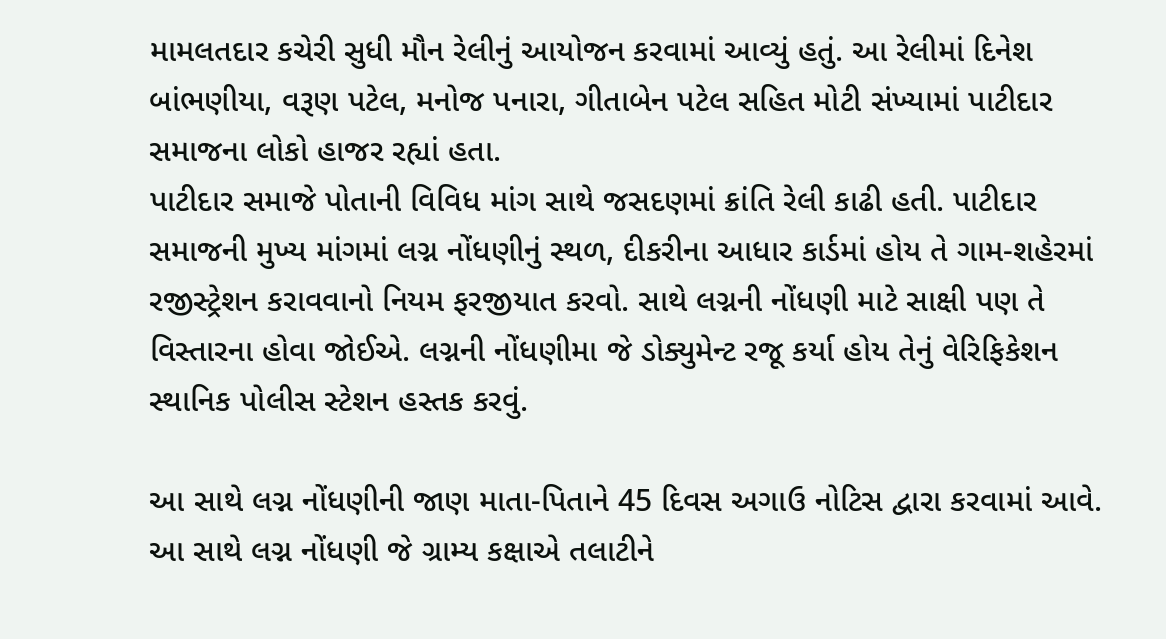મામલતદાર કચેરી સુધી મૌન રેલીનું આયોજન કરવામાં આવ્યું હતું. આ રેલીમાં દિનેશ બાંભણીયા, વરૂણ પટેલ, મનોજ પનારા, ગીતાબેન પટેલ સહિત મોટી સંખ્યામાં પાટીદાર સમાજના લોકો હાજર રહ્યાં હતા.
પાટીદાર સમાજે પોતાની વિવિધ માંગ સાથે જસદણમાં ક્રાંતિ રેલી કાઢી હતી. પાટીદાર સમાજની મુખ્ય માંગમાં લગ્ન નોંધણીનું સ્થળ, દીકરીના આધાર કાર્ડમાં હોય તે ગામ-શહેરમાં રજીસ્ટ્રેશન કરાવવાનો નિયમ ફરજીયાત કરવો. સાથે લગ્નની નોંધણી માટે સાક્ષી પણ તે વિસ્તારના હોવા જોઈએ. લગ્નની નોંધણીમા જે ડોક્યુમેન્ટ રજૂ કર્યા હોય તેનું વેરિફિકેશન સ્થાનિક પોલીસ સ્ટેશન હસ્તક કરવું.

આ સાથે લગ્ન નોંધણીની જાણ માતા-પિતાને 45 દિવસ અગાઉ નોટિસ દ્વારા કરવામાં આવે. આ સાથે લગ્ન નોંધણી જે ગ્રામ્ય કક્ષાએ તલાટીને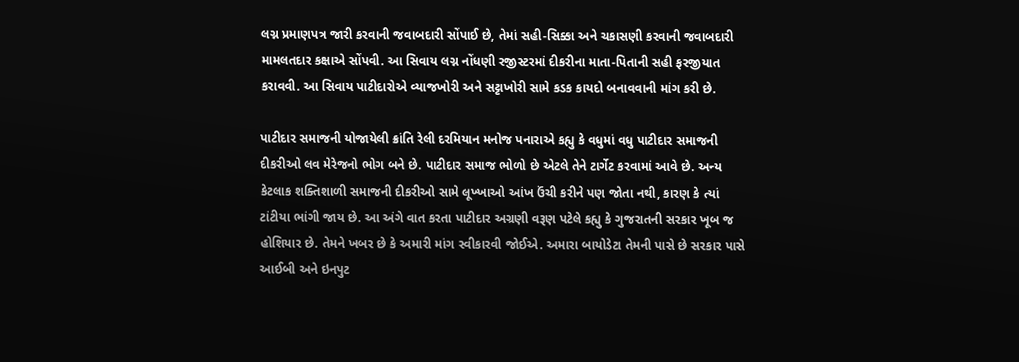લગ્ન પ્રમાણપત્ર જારી કરવાની જવાબદારી સોંપાઈ છે, તેમાં સહી-સિક્કા અને ચકાસણી કરવાની જવાબદારી મામલતદાર કક્ષાએ સોંપવી. આ સિવાય લગ્ન નોંધણી રજીસ્ટરમાં દીકરીના માતા-પિતાની સહી ફરજીયાત કરાવવી. આ સિવાય પાટીદારોએ વ્યાજખોરી અને સટ્ટાખોરી સામે કડક કાયદો બનાવવાની માંગ કરી છે.

પાટીદાર સમાજની યોજાયેલી ક્રાંતિ રેલી દરમિયાન મનોજ પનારાએ કહ્યુ કે વધુમાં વધુ પાટીદાર સમાજની દીકરીઓ લવ મેરેજનો ભોગ બને છે. પાટીદાર સમાજ ભોળો છે એટલે તેને ટાર્ગેટ કરવામાં આવે છે. અન્ય કેટલાક શક્તિશાળી સમાજની દીકરીઓ સામે લૂખ્ખાઓ આંખ ઉંચી કરીને પણ જોતા નથી, કારણ કે ત્યાં ટાંટીયા ભાંગી જાય છે. આ અંગે વાત કરતા પાટીદાર અગ્રણી વરૂણ પટેલે કહ્યુ કે ગુજરાતની સરકાર ખૂબ જ હોશિયાર છે. તેમને ખબર છે કે અમારી માંગ સ્વીકારવી જોઈએ. અમારા બાયોડેટા તેમની પાસે છે સરકાર પાસે આઈબી અને ઇનપુટ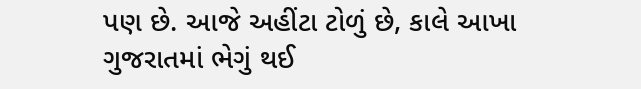પણ છે. આજે અહીંટા ટોળું છે, કાલે આખા ગુજરાતમાં ભેગું થઈ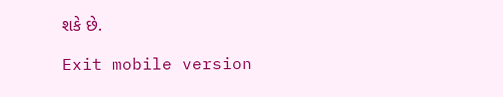શકે છે.

Exit mobile version